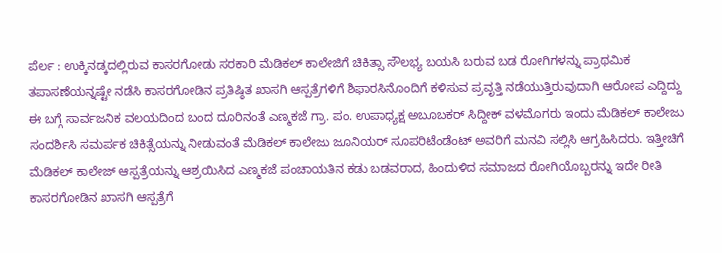ಪೆರ್ಲ : ಉಕ್ಕಿನಡ್ಕದಲ್ಲಿರುವ ಕಾಸರಗೋಡು ಸರಕಾರಿ ಮೆಡಿಕಲ್ ಕಾಲೇಜಿಗೆ ಚಿಕಿತ್ಸಾ ಸೌಲಭ್ಯ ಬಯಸಿ ಬರುವ ಬಡ ರೋಗಿಗಳನ್ನು ಪ್ರಾಥಮಿಕ ತಪಾಸಣೆಯನ್ನಷ್ಟೇ ನಡೆಸಿ ಕಾಸರಗೋಡಿನ ಪ್ರತಿಷ್ಠಿತ ಖಾಸಗಿ ಆಸ್ಪತ್ರೆಗಳಿಗೆ ಶಿಫಾರಸಿನೊಂದಿಗೆ ಕಳಿಸುವ ಪ್ರವೃತ್ತಿ ನಡೆಯುತ್ತಿರುವುದಾಗಿ ಆರೋಪ ಎದ್ದಿದ್ದು ಈ ಬಗ್ಗೆ ಸಾರ್ವಜನಿಕ ವಲಯದಿಂದ ಬಂದ ದೂರಿನಂತೆ ಎಣ್ಮಕಜೆ ಗ್ರಾ. ಪಂ. ಉಪಾಧ್ಯಕ್ಷ ಅಬೂಬಕರ್ ಸಿದ್ದೀಕ್ ವಳಮೊಗರು ಇಂದು ಮೆಡಿಕಲ್ ಕಾಲೇಜು ಸಂದರ್ಶಿಸಿ ಸಮರ್ಪಕ ಚಿಕಿತ್ಸೆಯನ್ನು ನೀಡುವಂತೆ ಮೆಡಿಕಲ್ ಕಾಲೇಜು ಜೂನಿಯರ್ ಸೂಪರಿಟೆಂಡೆಂಟ್ ಅವರಿಗೆ ಮನವಿ ಸಲ್ಲಿಸಿ ಆಗ್ರಹಿಸಿದರು. ಇತ್ತೀಚಿಗೆ ಮೆಡಿಕಲ್ ಕಾಲೇಜ್ ಆಸ್ಪತ್ರೆಯನ್ನು ಆಶ್ರಯಿಸಿದ ಎಣ್ಮಕಜೆ ಪಂಚಾಯತಿನ ಕಡು ಬಡವರಾದ, ಹಿಂದುಳಿದ ಸಮಾಜದ ರೋಗಿಯೊಬ್ಬರನ್ನು ಇದೇ ರೀತಿ ಕಾಸರಗೋಡಿನ ಖಾಸಗಿ ಆಸ್ಪತ್ರೆಗೆ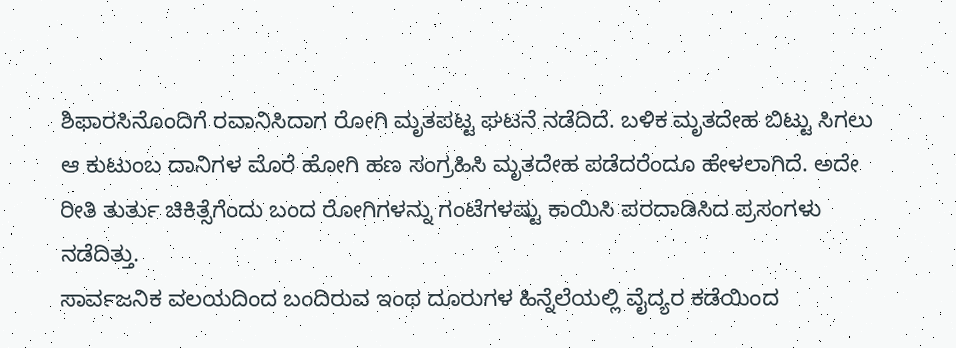ಶಿಫಾರಸಿನೊಂದಿಗೆ ರವಾನಿಸಿದಾಗ ರೋಗಿ ಮೃತಪಟ್ಟ ಘಟನೆ ನಡೆದಿದೆ. ಬಳಿಕ ಮೃತದೇಹ ಬಿಟ್ಟು ಸಿಗಲು ಆ ಕುಟುಂಬ ದಾನಿಗಳ ಮೊರೆ ಹೋಗಿ ಹಣ ಸಂಗ್ರಹಿಸಿ ಮೃತದೇಹ ಪಡೆದರೆಂದೂ ಹೇಳಲಾಗಿದೆ. ಅದೇ ರೀತಿ ತುರ್ತು ಚಿಕಿತ್ಸೆಗೆಂದು ಬಂದ ರೋಗಿಗಳನ್ನು ಗಂಟೆಗಳಷ್ಟು ಕಾಯಿಸಿ ಪರದಾಡಿಸಿದ ಪ್ರಸಂಗಳು ನಡೆದಿತ್ತು.
ಸಾರ್ವಜನಿಕ ವಲಯದಿಂದ ಬಂದಿರುವ ಇಂಥ ದೂರುಗಳ ಹಿನ್ನೆಲೆಯಲ್ಲಿ ವೈದ್ಯರ ಕಡೆಯಿಂದ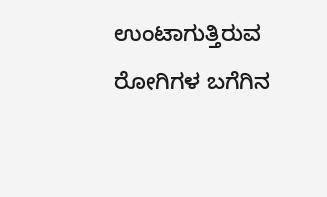ಉಂಟಾಗುತ್ತಿರುವ ರೋಗಿಗಳ ಬಗೆಗಿನ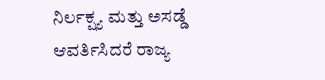ನಿರ್ಲಕ್ಷ್ಯ ಮತ್ತು ಅಸಡ್ಡೆ ಆವರ್ತಿಸಿದರೆ ರಾಜ್ಯ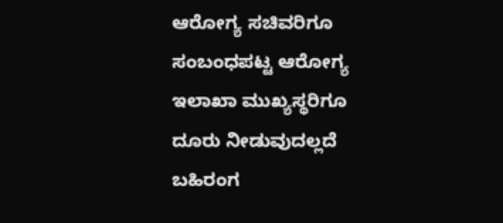ಆರೋಗ್ಯ ಸಚಿವರಿಗೂ ಸಂಬಂಧಪಟ್ಟ ಆರೋಗ್ಯ ಇಲಾಖಾ ಮುಖ್ಯಸ್ಥರಿಗೂ ದೂರು ನೀಡುವುದಲ್ಲದೆ ಬಹಿರಂಗ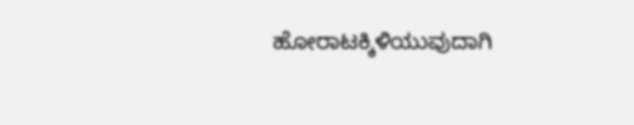ಹೋರಾಟಕ್ಕಿಳಿಯುವುದಾಗಿ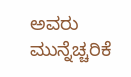ಅವರು ಮುನ್ನೆಚ್ಚರಿಕೆ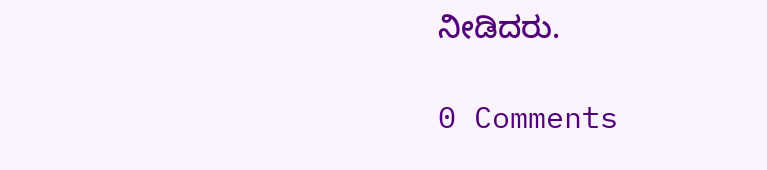ನೀಡಿದರು.

0 Comments